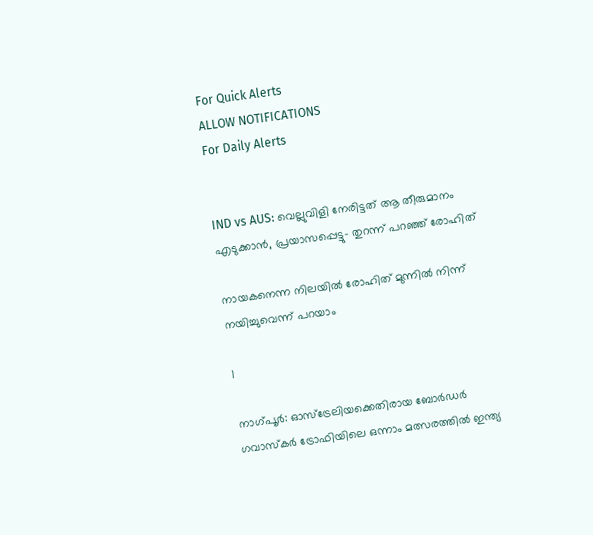For Quick Alerts
ALLOW NOTIFICATIONS
For Daily Alerts


IND vs AUS: വെല്ലുവിളി നേരിട്ടത് ആ തീരുമാനം എടുക്കാന്‍, പ്രയാസപ്പെട്ടു- തുറന്ന് പറഞ്ഞ് രോഹിത്

നായകനെന്ന നിലയില്‍ രോഹിത് മുന്നില്‍ നിന്ന് നയിച്ചുവെന്ന് പറയാം

1

നാഗ്പൂര്‍: ഓസ്‌ട്രേലിയക്കെതിരായ ബോര്‍ഡര്‍ ഗവാസ്‌കര്‍ ട്രോഫിയിലെ ഒന്നാം മത്സരത്തില്‍ ഇന്ത്യ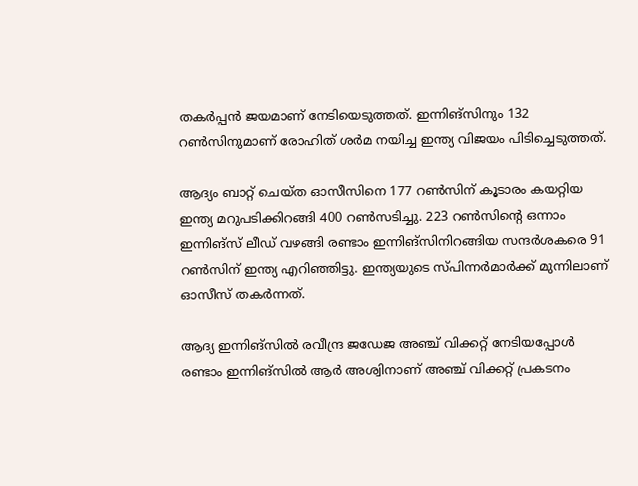തകര്‍പ്പന്‍ ജയമാണ് നേടിയെടുത്തത്. ഇന്നിങ്‌സിനും 132 റണ്‍സിനുമാണ് രോഹിത് ശര്‍മ നയിച്ച ഇന്ത്യ വിജയം പിടിച്ചെടുത്തത്.

ആദ്യം ബാറ്റ് ചെയ്ത ഓസീസിനെ 177 റണ്‍സിന് കൂടാരം കയറ്റിയ ഇന്ത്യ മറുപടിക്കിറങ്ങി 400 റണ്‍സടിച്ചു. 223 റണ്‍സിന്റെ ഒന്നാം ഇന്നിങ്‌സ് ലീഡ് വഴങ്ങി രണ്ടാം ഇന്നിങ്‌സിനിറങ്ങിയ സന്ദര്‍ശകരെ 91 റണ്‍സിന് ഇന്ത്യ എറിഞ്ഞിട്ടു. ഇന്ത്യയുടെ സ്പിന്നര്‍മാര്‍ക്ക് മുന്നിലാണ് ഓസീസ് തകര്‍ന്നത്.

ആദ്യ ഇന്നിങ്‌സില്‍ രവീന്ദ്ര ജഡേജ അഞ്ച് വിക്കറ്റ് നേടിയപ്പോള്‍ രണ്ടാം ഇന്നിങ്‌സില്‍ ആര്‍ അശ്വിനാണ് അഞ്ച് വിക്കറ്റ് പ്രകടനം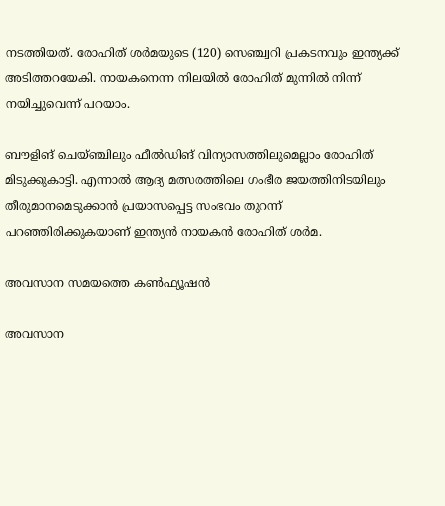നടത്തിയത്. രോഹിത് ശര്‍മയുടെ (120) സെഞ്ച്വറി പ്രകടനവും ഇന്ത്യക്ക് അടിത്തറയേകി. നായകനെന്ന നിലയില്‍ രോഹിത് മുന്നില്‍ നിന്ന് നയിച്ചുവെന്ന് പറയാം.

ബൗളിങ് ചെയ്ഞ്ചിലും ഫീല്‍ഡിങ് വിന്യാസത്തിലുമെല്ലാം രോഹിത് മിടുക്കുകാട്ടി. എന്നാല്‍ ആദ്യ മത്സരത്തിലെ ഗംഭീര ജയത്തിനിടയിലും തീരുമാനമെടുക്കാന്‍ പ്രയാസപ്പെട്ട സംഭവം തുറന്ന് പറഞ്ഞിരിക്കുകയാണ് ഇന്ത്യന്‍ നായകന്‍ രോഹിത് ശര്‍മ.

അവസാന സമയത്തെ കണ്‍ഫ്യൂഷന്‍

അവസാന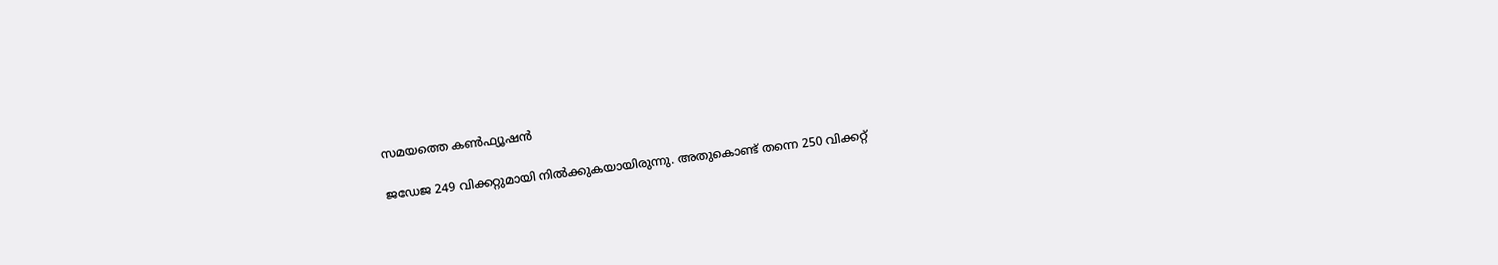സമയത്തെ കണ്‍ഫ്യൂഷന്‍

ജഡേജ 249 വിക്കറ്റുമായി നില്‍ക്കുകയായിരുന്നു. അതുകൊണ്ട് തന്നെ 250 വിക്കറ്റ്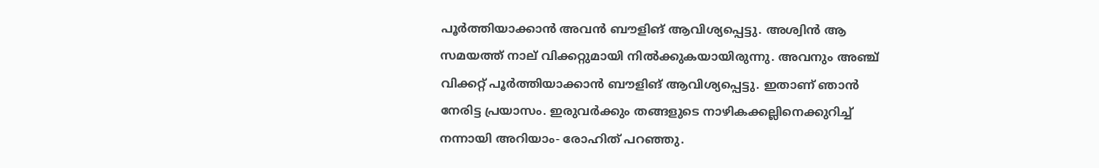പൂര്‍ത്തിയാക്കാന്‍ അവന്‍ ബൗളിങ് ആവിശ്യപ്പെട്ടു. അശ്വിന്‍ ആ സമയത്ത് നാല് വിക്കറ്റുമായി നില്‍ക്കുകയായിരുന്നു. അവനും അഞ്ച് വിക്കറ്റ് പൂര്‍ത്തിയാക്കാന്‍ ബൗളിങ് ആവിശ്യപ്പെട്ടു. ഇതാണ് ഞാന്‍ നേരിട്ട പ്രയാസം. ഇരുവര്‍ക്കും തങ്ങളുടെ നാഴികക്കല്ലിനെക്കുറിച്ച് നന്നായി അറിയാം- രോഹിത് പറഞ്ഞു.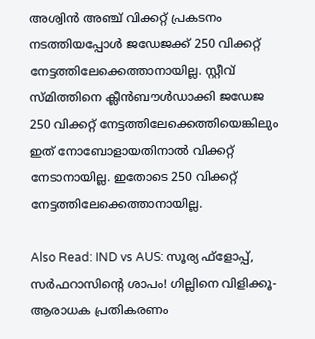അശ്വിന്‍ അഞ്ച് വിക്കറ്റ് പ്രകടനം നടത്തിയപ്പോള്‍ ജഡേജക്ക് 250 വിക്കറ്റ് നേട്ടത്തിലേക്കെത്താനായില്ല. സ്റ്റീവ് സ്മിത്തിനെ ക്ലീന്‍ബൗള്‍ഡാക്കി ജഡേജ 250 വിക്കറ്റ് നേട്ടത്തിലേക്കെത്തിയെങ്കിലും ഇത് നോബോളായതിനാല്‍ വിക്കറ്റ് നേടാനായില്ല. ഇതോടെ 250 വിക്കറ്റ് നേട്ടത്തിലേക്കെത്താനായില്ല.

Also Read: IND vs AUS: സൂര്യ ഫ്‌ളോപ്പ്, സര്‍ഫറാസിന്റെ ശാപം! ഗില്ലിനെ വിളിക്കൂ- ആരാധക പ്രതികരണം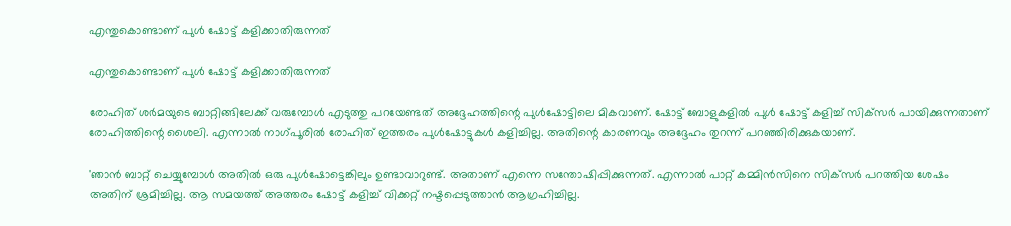എന്തുകൊണ്ടാണ് പുള്‍ ഷോട്ട് കളിക്കാതിരുന്നത്

എന്തുകൊണ്ടാണ് പുള്‍ ഷോട്ട് കളിക്കാതിരുന്നത്

രോഹിത് ശര്‍മയുടെ ബാറ്റിങ്ങിലേക്ക് വരുമ്പോള്‍ എടുത്തു പറയേണ്ടത് അദ്ദേഹത്തിന്റെ പുള്‍ഷോട്ടിലെ മികവാണ്. ഷോട്ട് ബോളുകളില്‍ പുള്‍ ഷോട്ട് കളിച്ച് സിക്‌സര്‍ പായിക്കുന്നതാണ് രോഹിത്തിന്റെ ശൈലി. എന്നാല്‍ നാഗ്പൂരില്‍ രോഹിത് ഇത്തരം പുള്‍ഷോട്ടുകള്‍ കളിച്ചില്ല. അതിന്റെ കാരണവും അദ്ദേഹം തുറന്ന് പറഞ്ഞിരിക്കുകയാണ്.

'ഞാന്‍ ബാറ്റ് ചെയ്യുമ്പോള്‍ അതില്‍ ഒരു പുള്‍ഷോട്ടെങ്കിലും ഉണ്ടാവാറുണ്ട്. അതാണ് എന്നെ സന്തോഷിപ്പിക്കുന്നത്. എന്നാല്‍ പാറ്റ് കമ്മിന്‍സിനെ സിക്‌സര്‍ പറത്തിയ ശേഷം അതിന് ശ്രമിച്ചില്ല. ആ സമയത്ത് അത്തരം ഷോട്ട് കളിച്ച് വിക്കറ്റ് നഷ്ടപ്പെടുത്താന്‍ ആഗ്രഹിച്ചില്ല.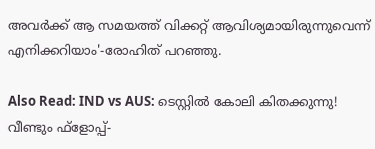അവര്‍ക്ക് ആ സമയത്ത് വിക്കറ്റ് ആവിശ്യമായിരുന്നുവെന്ന് എനിക്കറിയാം'-രോഹിത് പറഞ്ഞു.

Also Read: IND vs AUS: ടെസ്റ്റില്‍ കോലി കിതക്കുന്നു! വീണ്ടും ഫ്‌ളോപ്പ്-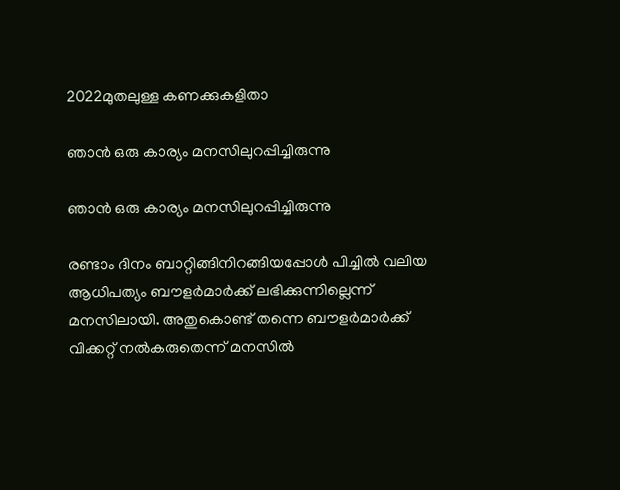2022മുതലുള്ള കണക്കുകളിതാ

ഞാന്‍ ഒരു കാര്യം മനസിലുറപ്പിച്ചിരുന്നു

ഞാന്‍ ഒരു കാര്യം മനസിലുറപ്പിച്ചിരുന്നു

രണ്ടാം ദിനം ബാറ്റിങ്ങിനിറങ്ങിയപ്പോള്‍ പിച്ചില്‍ വലിയ ആധിപത്യം ബൗളര്‍മാര്‍ക്ക് ലഭിക്കുന്നില്ലെന്ന് മനസിലായി. അതുകൊണ്ട് തന്നെ ബൗളര്‍മാര്‍ക്ക് വിക്കറ്റ് നല്‍കരുതെന്ന് മനസില്‍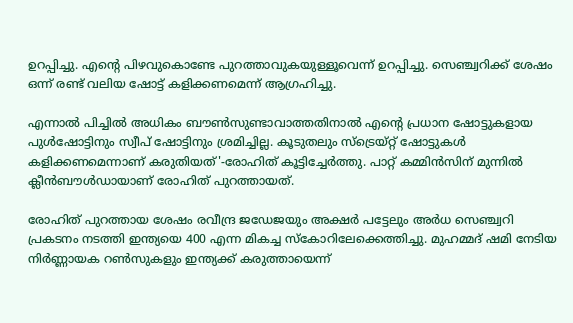ഉറപ്പിച്ചു. എന്റെ പിഴവുകൊണ്ടേ പുറത്താവുകയുള്ളൂവെന്ന് ഉറപ്പിച്ചു. സെഞ്ച്വറിക്ക് ശേഷം ഒന്ന് രണ്ട് വലിയ ഷോട്ട് കളിക്കണമെന്ന് ആഗ്രഹിച്ചു.

എന്നാല്‍ പിച്ചില്‍ അധികം ബൗണ്‍സുണ്ടാവാത്തതിനാല്‍ എന്റെ പ്രധാന ഷോട്ടുകളായ പുള്‍ഷോട്ടിനും സ്വീപ് ഷോട്ടിനും ശ്രമിച്ചില്ല. കൂടുതലും സ്‌ട്രെയ്റ്റ് ഷോട്ടുകള്‍ കളിക്കണമെന്നാണ് കരുതിയത്'-രോഹിത് കൂട്ടിച്ചേര്‍ത്തു. പാറ്റ് കമ്മിന്‍സിന് മുന്നില്‍ ക്ലീന്‍ബൗള്‍ഡായാണ് രോഹിത് പുറത്തായത്.

രോഹിത് പുറത്തായ ശേഷം രവീന്ദ്ര ജഡേജയും അക്ഷര്‍ പട്ടേലും അര്‍ധ സെഞ്ച്വറി പ്രകടനം നടത്തി ഇന്ത്യയെ 400 എന്ന മികച്ച സ്‌കോറിലേക്കെത്തിച്ചു. മുഹമ്മദ് ഷമി നേടിയ നിര്‍ണ്ണായക റണ്‍സുകളും ഇന്ത്യക്ക് കരുത്തായെന്ന്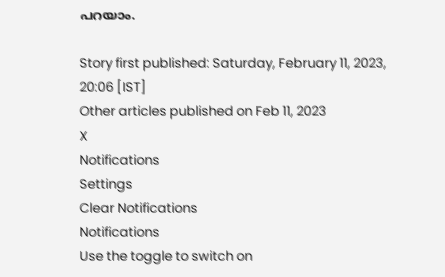പറയാം.

Story first published: Saturday, February 11, 2023, 20:06 [IST]
Other articles published on Feb 11, 2023
X
Notifications
Settings
Clear Notifications
Notifications
Use the toggle to switch on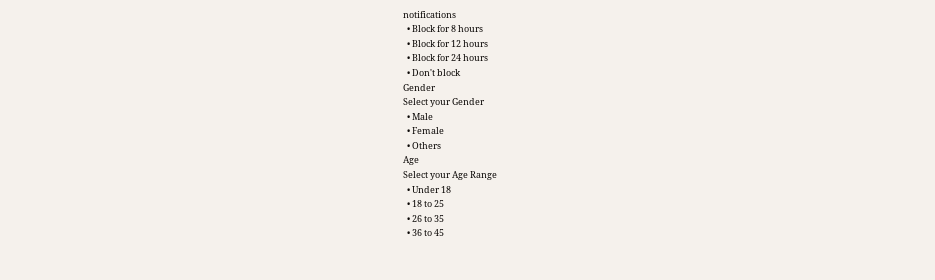notifications
  • Block for 8 hours
  • Block for 12 hours
  • Block for 24 hours
  • Don't block
Gender
Select your Gender
  • Male
  • Female
  • Others
Age
Select your Age Range
  • Under 18
  • 18 to 25
  • 26 to 35
  • 36 to 45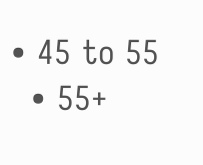• 45 to 55
  • 55+